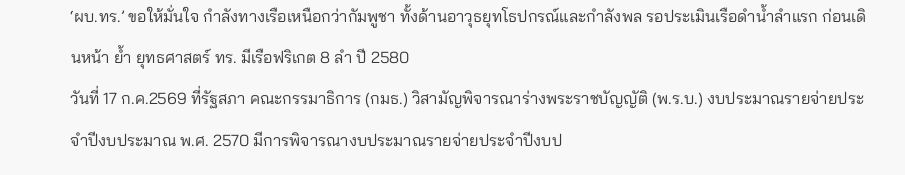‘ผบ.ทร.’ ขอให้มั่นใจ กำลังทางเรือเหนือกว่ากัมพูชา ทั้งด้านอาวุธยุทโธปกรณ์และกำลังพล รอประเมินเรือดำน้ำลำแรก ก่อนเดินหน้า ย้ำ ยุทธศาสตร์ ทร. มีเรือฟริเกต 8 ลำ ปี 2580
วันที่ 17 ก.ค.2569 ที่รัฐสภา คณะกรรมาธิการ (กมธ.) วิสามัญพิจารณาร่างพระราชบัญญัติ (พ.ร.บ.) งบประมาณรายจ่ายประจำปีงบประมาณ พ.ศ. 2570 มีการพิจารณางบประมาณรายจ่ายประจำปีงบป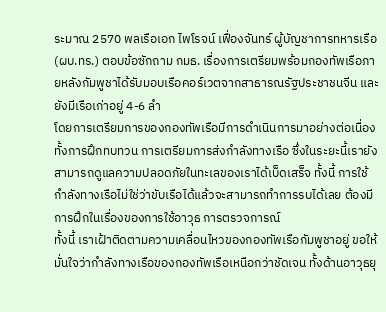ระมาณ 2570 พลเรือเอก ไพโรจน์ เฟื่องจันทร์ ผู้บัญชาการทหารเรือ (ผบ.ทร.) ตอบข้อซักถาม กมธ. เรื่องการเตรียมพร้อมกองทัพเรือภายหลังกัมพูชาได้รับมอบเรือคอร์เวตจากสาธารณรัฐประชาชนจีน และยังมีเรือเก่าอยู่ 4-6 ลำ
โดยการเตรียมการของกองทัพเรือมีการดำเนินการมาอย่างต่อเนื่อง ทั้งการฝึกทบทวน การเตรียมการส่งกำลังทางเรือ ซึ่งในระยะนี้เรายังสามารถดูแลความปลอดภัยในทะเลของเราได้เบ็ดเสร็จ ทั้งนี้ การใช้กำลังทางเรือไม่ใช่ว่าขับเรือได้แล้วจะสามารถทำการรบได้เลย ต้องมีการฝึกในเรื่องของการใช้อาวุธ การตรวจการณ์
ทั้งนี้ เราเฝ้าติดตามความเคลื่อนไหวของกองทัพเรือกัมพูชาอยู่ ขอให้มั่นใจว่ากำลังทางเรือของกองทัพเรือเหนือกว่าชัดเจน ทั้งด้านอาวุธยุ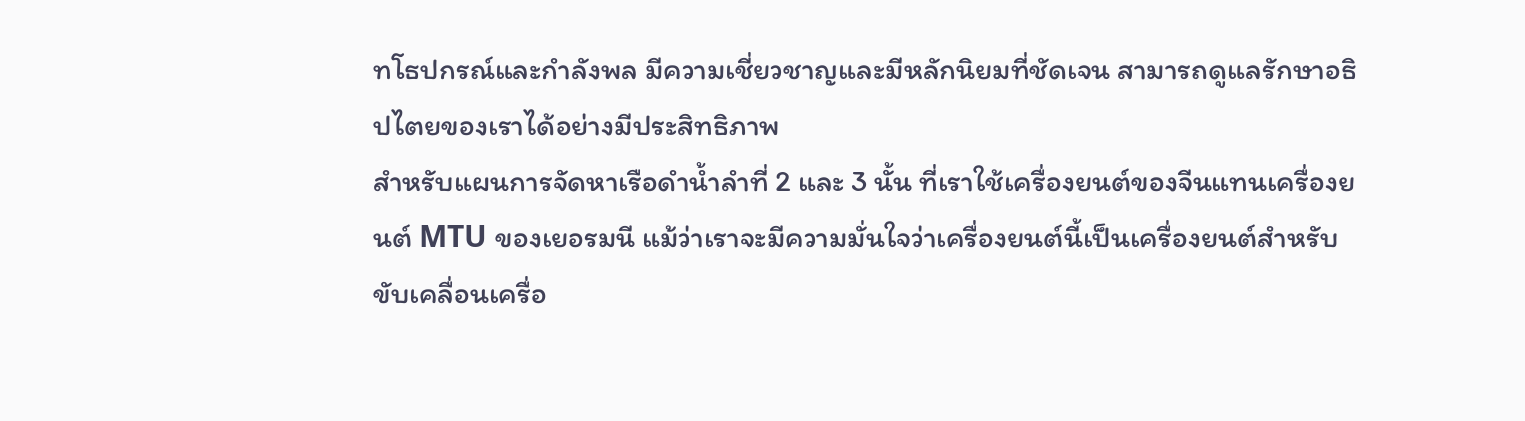ทโธปกรณ์และกำลังพล มีความเชี่ยวชาญและมีหลักนิยมที่ชัดเจน สามารถดูแลรักษาอธิปไตยของเราได้อย่างมีประสิทธิภาพ
สำหรับแผนการจัดหาเรือดำน้ำลำที่ 2 และ 3 นั้น ที่เราใช้เครื่องยนต์ของจีนแทนเครื่องยนต์ MTU ของเยอรมนี แม้ว่าเราจะมีความมั่นใจว่าเครื่องยนต์นี้เป็นเครื่องยนต์สำหรับขับเคลื่อนเครื่อ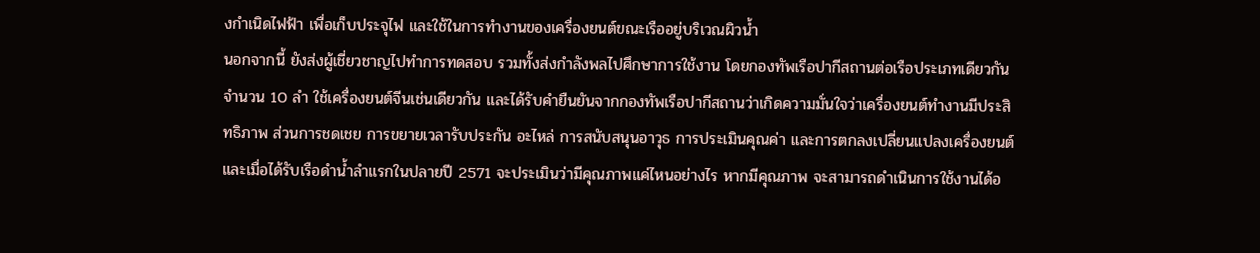งกำเนิดไฟฟ้า เพื่อเก็บประจุไฟ และใช้ในการทำงานของเครื่องยนต์ขณะเรืออยู่บริเวณผิวน้ำ
นอกจากนี้ ยังส่งผู้เชี่ยวชาญไปทำการทดสอบ รวมทั้งส่งกำลังพลไปศึกษาการใช้งาน โดยกองทัพเรือปากีสถานต่อเรือประเภทเดียวกันจำนวน 10 ลำ ใช้เครื่องยนต์จีนเช่นเดียวกัน และได้รับคำยืนยันจากกองทัพเรือปากีสถานว่าเกิดความมั่นใจว่าเครื่องยนต์ทำงานมีประสิทธิภาพ ส่วนการชดเชย การขยายเวลารับประกัน อะไหล่ การสนับสนุนอาวุธ การประเมินคุณค่า และการตกลงเปลี่ยนแปลงเครื่องยนต์
และเมื่อได้รับเรือดำน้ำลำแรกในปลายปี 2571 จะประเมินว่ามีคุณภาพแค่ไหนอย่างไร หากมีคุณภาพ จะสามารถดำเนินการใช้งานได้อ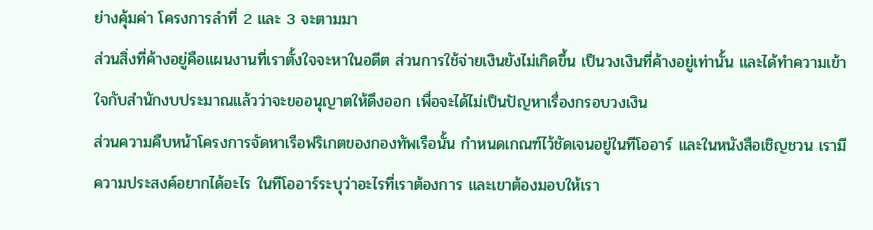ย่างคุ้มค่า โครงการลำที่ 2 และ 3 จะตามมา
ส่วนสิ่งที่ค้างอยู่คือแผนงานที่เราตั้งใจจะหาในอดีต ส่วนการใช้จ่ายเงินยังไม่เกิดขึ้น เป็นวงเงินที่ค้างอยู่เท่านั้น และได้ทำความเข้าใจกับสำนักงบประมาณแล้วว่าจะขออนุญาตให้ดึงออก เพื่อจะได้ไม่เป็นปัญหาเรื่องกรอบวงเงิน
ส่วนความคืบหน้าโครงการจัดหาเรือฟริเกตของกองทัพเรือนั้น กำหนดเกณฑ์ไว้ชัดเจนอยู่ในทีโออาร์ และในหนังสือเชิญชวน เรามีความประสงค์อยากได้อะไร ในทีโออาร์ระบุว่าอะไรที่เราต้องการ และเขาต้องมอบให้เรา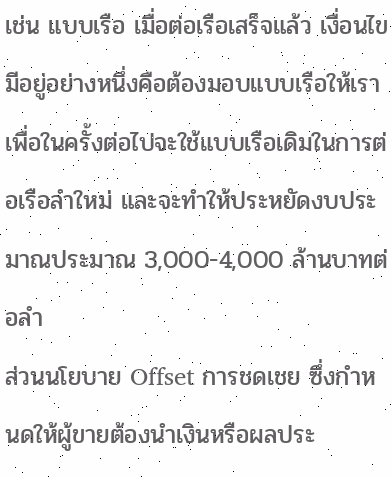เช่น แบบเรือ เมื่อต่อเรือเสร็จแล้ว เงื่อนไขมีอยู่อย่างหนึ่งคือต้องมอบแบบเรือให้เรา เพื่อในครั้งต่อไปจะใช้แบบเรือเดิมในการต่อเรือลำใหม่ และจะทำให้ประหยัดงบประมาณประมาณ 3,000-4,000 ล้านบาทต่อลำ
ส่วนนโยบาย Offset การชดเชย ซึ่งกำหนดให้ผู้ขายต้องนำเงินหรือผลประ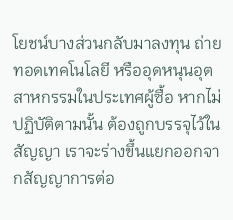โยชน์บางส่วนกลับมาลงทุน ถ่ายทอดเทคโนโลยี หรืออุดหนุนอุตสาหกรรมในประเทศผู้ซื้อ หากไม่ปฏิบัติตามนั้น ต้องถูกบรรจุไว้ในสัญญา เราจะร่างขึ้นแยกออกจากสัญญาการต่อ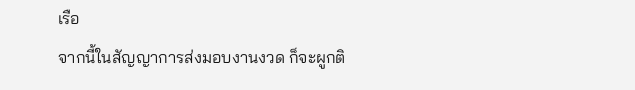เรือ
จากนี้ในสัญญาการส่งมอบงานงวด ก็จะผูกติ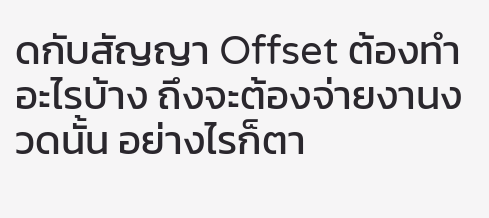ดกับสัญญา Offset ต้องทำอะไรบ้าง ถึงจะต้องจ่ายงานงวดนั้น อย่างไรก็ตา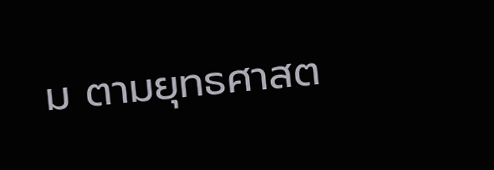ม ตามยุทธศาสต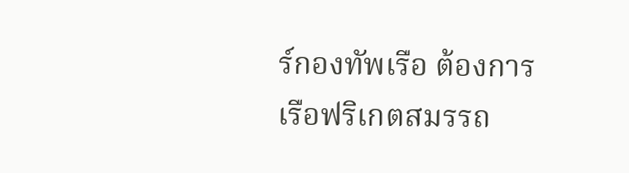ร์กองทัพเรือ ต้องการเรือฟริเกตสมรรถ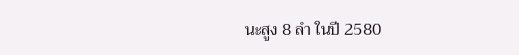นะสูง 8 ลำ ในปี 2580